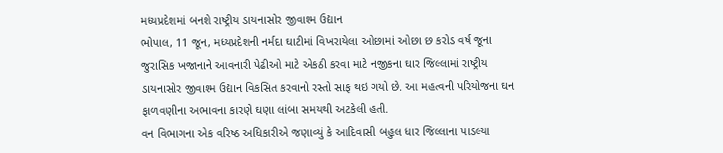મધ્યપ્રદેશમાં બનશે રાષ્ટ્રીય ડાયનાસોર જીવાશ્મ ઉદ્યાન
ભોપાલ, 11 જૂન, મધ્યપ્રદેશની નર્મદા ઘાટીમાં વિખરાયેલા ઓછામાં ઓછા છ કરોડ વર્ષ જૂના જુરાસિક ખજાનાને આવનારી પેઢીઓ માટે એકઠી કરવા માટે નજીકના ઘાર જિલ્લામાં રાષ્ટ્રીય ડાયનાસોર જીવાશ્મ ઉદ્યાન વિકસિત કરવાનો રસ્તો સાફ થઇ ગયો છે. આ મહત્વની પરિયોજના ઘન ફાળવણીના અભાવના કારણે ઘણા લાંબા સમયથી અટકેલી હતી.
વન વિભાગના એક વરિષ્ઠ અધિકારીએ જણાવ્યું કે આદિવાસી બહુલ ધાર જિલ્લાના પાડલ્યા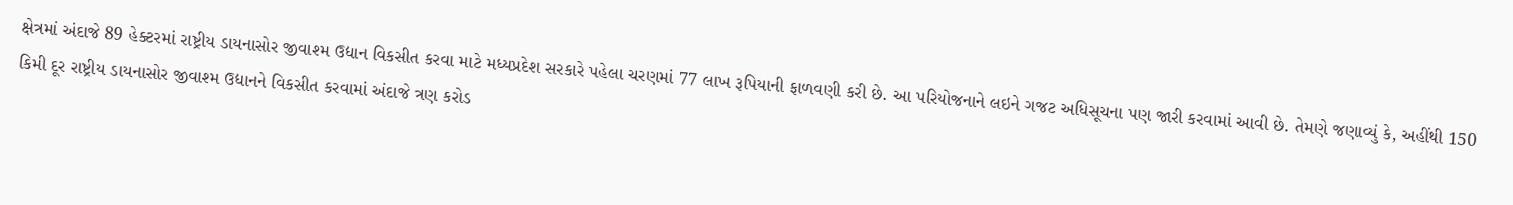ક્ષેત્રમાં અંદાજે 89 હેક્ટરમાં રાષ્ટ્રીય ડાયનાસોર જીવાશ્મ ઉદ્યાન વિકસીત કરવા માટે મધ્યપ્રદેશ સરકારે પહેલા ચરણમાં 77 લાખ રૂપિયાની ફાળવણી કરી છે. આ પરિયોજનાને લઇને ગજટ અધિસૂચના પણ જારી કરવામાં આવી છે. તેમણે જણાવ્યું કે, અહીંથી 150 કિમી દૂર રાષ્ટ્રીય ડાયનાસોર જીવાશ્મ ઉદ્યાનને વિકસીત કરવામાં અંદાજે ત્રણ કરોડ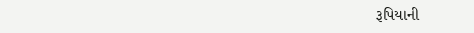રૂપિયાની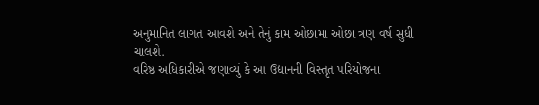અનુમાનિત લાગત આવશે અને તેનું કામ ઓછામા ઓછા ત્રણ વર્ષ સુધી ચાલશે.
વરિષ્ઠ અધિકારીએ જણાવ્યું કે આ ઉદ્યાનની વિસ્તૃત પરિયોજના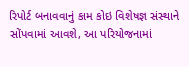રિપોર્ટ બનાવવાનું કામ કોઇ વિશેષજ્ઞ સંસ્થાને સોંપવામાં આવશે, આ પરિયોજનામાં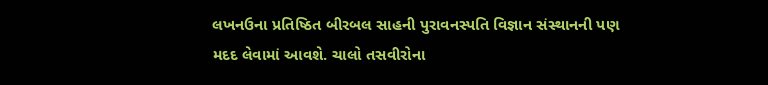લખનઉના પ્રતિષ્ઠિત બીરબલ સાહની પુરાવનસ્પતિ વિજ્ઞાન સંસ્થાનની પણ મદદ લેવામાં આવશે. ચાલો તસવીરોના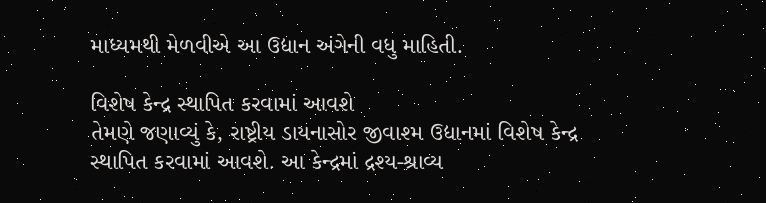માધ્યમથી મેળવીએ આ ઉદ્યાન અંગેની વધુ માહિતી.

વિશેષ કેન્દ્ર સ્થાપિત કરવામાં આવશે
તેમણે જણાવ્યું કે, રાષ્ટ્રીય ડાયનાસોર જીવાશ્મ ઉદ્યાનમાં વિશેષ કેન્દ્ર સ્થાપિત કરવામાં આવશે. આ કેન્દ્રમાં દ્રશ્ય-શ્રાવ્ય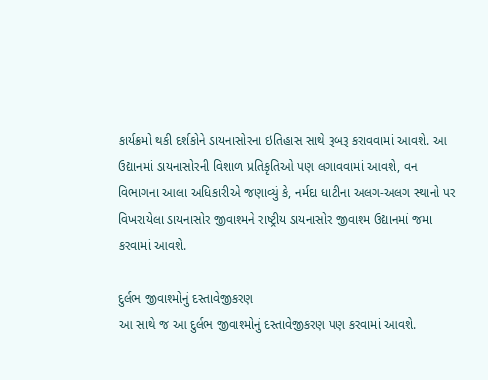કાર્યક્રમો થકી દર્શકોને ડાયનાસોરના ઇતિહાસ સાથે રૂબરૂ કરાવવામાં આવશે. આ ઉદ્યાનમાં ડાયનાસોરની વિશાળ પ્રતિકૃતિઓ પણ લગાવવામાં આવશે, વન વિભાગના આલા અધિકારીએ જણાવ્યું કે, નર્મદા ધાટીના અલગ-અલગ સ્થાનો પર વિખરાયેલા ડાયનાસોર જીવાશ્મને રાષ્ટ્રીય ડાયનાસોર જીવાશ્મ ઉદ્યાનમાં જમા કરવામાં આવશે.

દુર્લભ જીવાશ્મોનું દસ્તાવેજીકરણ
આ સાથે જ આ દુર્લભ જીવાશ્મોનું દસ્તાવેજીકરણ પણ કરવામાં આવશે.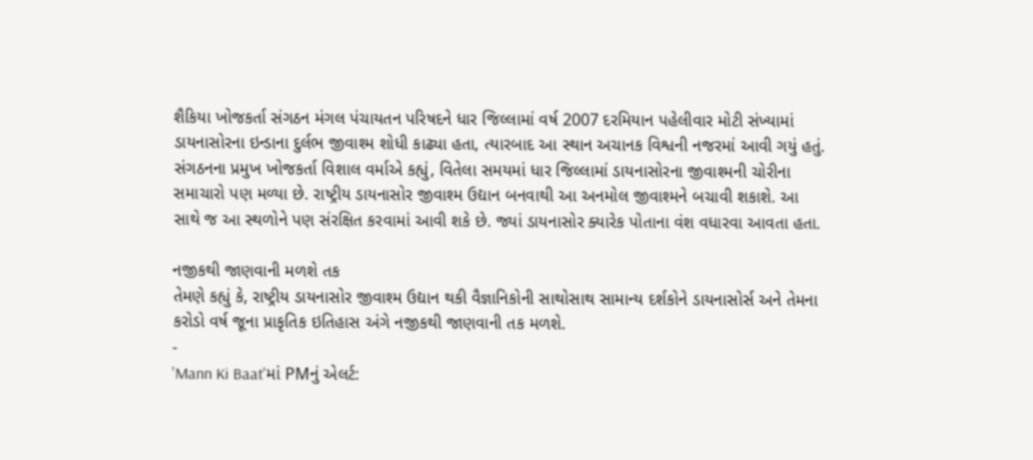શૈકિયા ખોજકર્તા સંગઠન મંગલ પંચાયતન પરિષદને ધાર જિલ્લામાં વર્ષ 2007 દરમિયાન પહેલીવાર મોટી સંખ્યામાં ડાયનાસોરના ઇન્ડાના દુર્લભ જીવાશ્મ શોધી કાઢ્યા હતા, ત્યારબાદ આ સ્થાન અચાનક વિશ્વની નજરમાં આવી ગયું હતું. સંગઠનના પ્રમુખ ખોજકર્તા વિશાલ વર્માએ કહ્યું, વિતેલા સમયમાં ધાર જિલ્લામાં ડાયનાસોરના જીવાશ્મની ચોરીના સમાચારો પણ મળ્યા છે. રાષ્ટ્રીય ડાયનાસોર જીવાશ્મ ઉદ્યાન બનવાથી આ અનમોલ જીવાશ્મને બચાવી શકાશે. આ સાથે જ આ સ્થળોને પણ સંરક્ષિત કરવામાં આવી શકે છે. જ્યાં ડાયનાસોર ક્યારેક પોતાના વંશ વધારવા આવતા હતા.

નજીકથી જાણવાની મળશે તક
તેમણે કહ્યું કે, રાષ્ટ્રીય ડાયનાસોર જીવાશ્મ ઉદ્યાન થકી વૈજ્ઞાનિકોની સાથોસાથ સામાન્ય દર્શકોને ડાયનાસોર્સ અને તેમના કરોડો વર્ષ જૂના પ્રાકૃતિક ઇતિહાસ અંગે નજીકથી જાણવાની તક મળશે.
-
'Mann Ki Baat'માં PMનું એલર્ટ: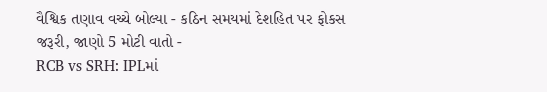વૈશ્વિક તણાવ વચ્ચે બોલ્યા - કઠિન સમયમાં દેશહિત પર ફોકસ જરૂરી, જાણો 5 મોટી વાતો -
RCB vs SRH: IPLમાં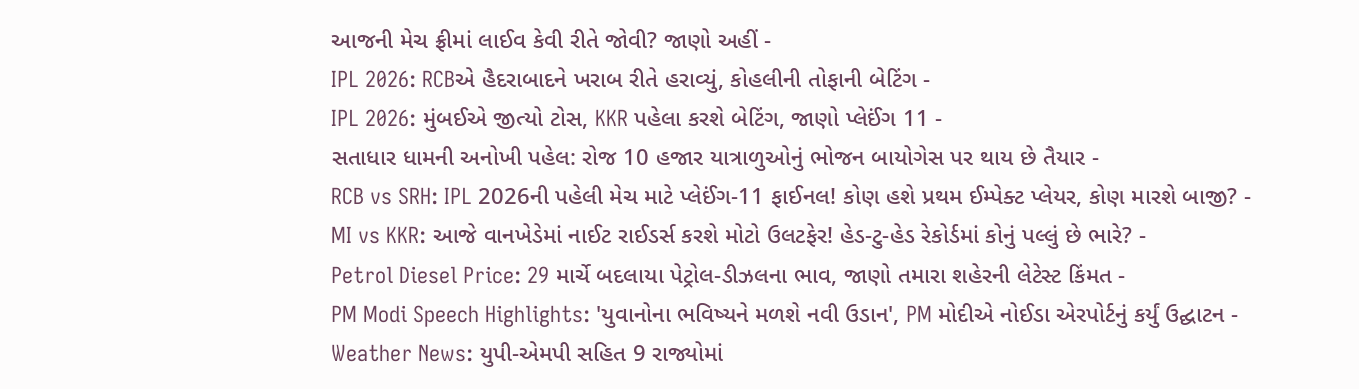આજની મેચ ફ્રીમાં લાઈવ કેવી રીતે જોવી? જાણો અહીં -
IPL 2026: RCBએ હૈદરાબાદને ખરાબ રીતે હરાવ્યું, કોહલીની તોફાની બેટિંગ -
IPL 2026: મુંબઈએ જીત્યો ટોસ, KKR પહેલા કરશે બેટિંગ, જાણો પ્લેઈંગ 11 -
સતાધાર ધામની અનોખી પહેલ: રોજ 10 હજાર યાત્રાળુઓનું ભોજન બાયોગેસ પર થાય છે તૈયાર -
RCB vs SRH: IPL 2026ની પહેલી મેચ માટે પ્લેઈંગ-11 ફાઈનલ! કોણ હશે પ્રથમ ઈમ્પેક્ટ પ્લેયર, કોણ મારશે બાજી? -
MI vs KKR: આજે વાનખેડેમાં નાઈટ રાઈડર્સ કરશે મોટો ઉલટફેર! હેડ-ટુ-હેડ રેકોર્ડમાં કોનું પલ્લું છે ભારે? -
Petrol Diesel Price: 29 માર્ચે બદલાયા પેટ્રોલ-ડીઝલના ભાવ, જાણો તમારા શહેરની લેટેસ્ટ કિંમત -
PM Modi Speech Highlights: 'યુવાનોના ભવિષ્યને મળશે નવી ઉડાન', PM મોદીએ નોઈડા એરપોર્ટનું કર્યું ઉદ્ઘાટન -
Weather News: યુપી-એમપી સહિત 9 રાજ્યોમાં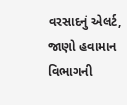વરસાદનું એલર્ટ, જાણો હવામાન વિભાગની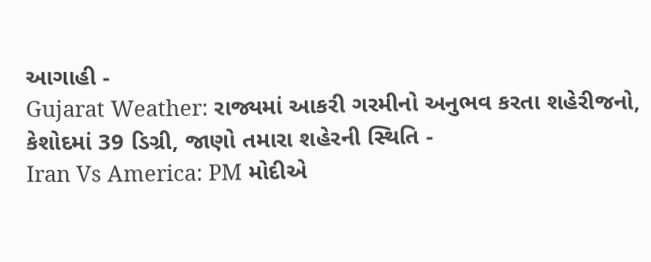આગાહી -
Gujarat Weather: રાજ્યમાં આકરી ગરમીનો અનુભવ કરતા શહેરીજનો, કેશોદમાં 39 ડિગ્રી, જાણો તમારા શહેરની સ્થિતિ -
Iran Vs America: PM મોદીએ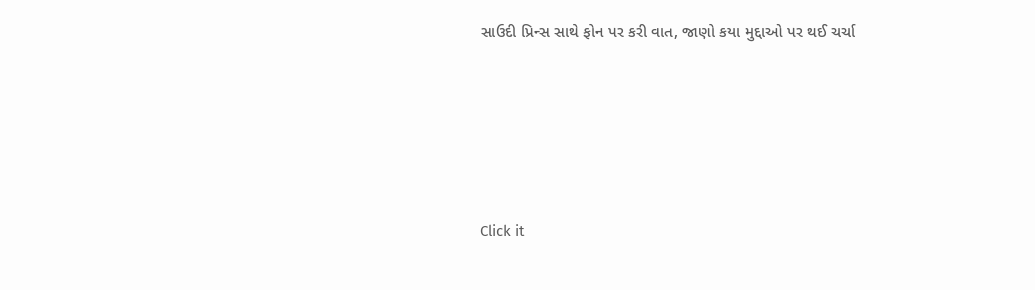સાઉદી પ્રિન્સ સાથે ફોન પર કરી વાત, જાણો કયા મુદ્દાઓ પર થઈ ચર્ચા






Click it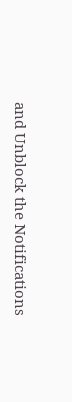and Unblock the Notifications